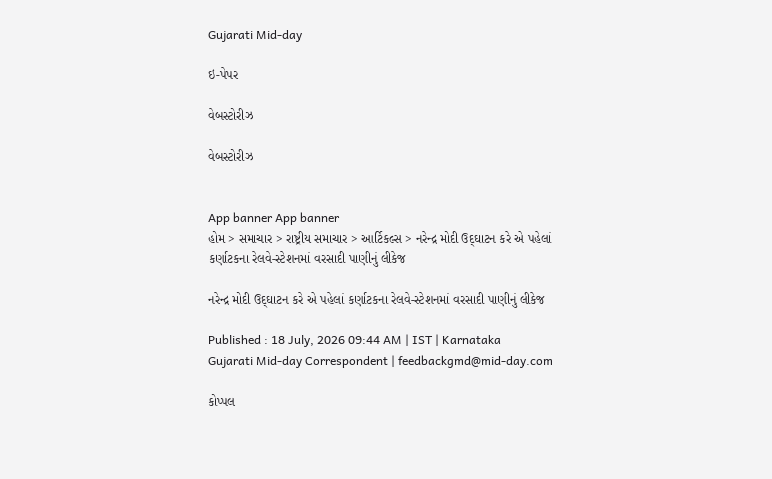Gujarati Mid-day

ઇ-પેપર

વેબસ્ટોરીઝ

વેબસ્ટોરીઝ


App banner App banner
હોમ > સમાચાર > રાષ્ટ્રીય સમાચાર > આર્ટિકલ્સ > નરેન્દ્ર મોદી ઉદ‍્ઘાટન કરે એ પહેલાં કર્ણાટકના રેલવે-સ્ટેશનમાં વરસાદી પાણીનું લીકેજ

નરેન્દ્ર મોદી ઉદ‍્ઘાટન કરે એ પહેલાં કર્ણાટકના રેલવે-સ્ટેશનમાં વરસાદી પાણીનું લીકેજ

Published : 18 July, 2026 09:44 AM | IST | Karnataka
Gujarati Mid-day Correspondent | feedbackgmd@mid-day.com

કોપ્પલ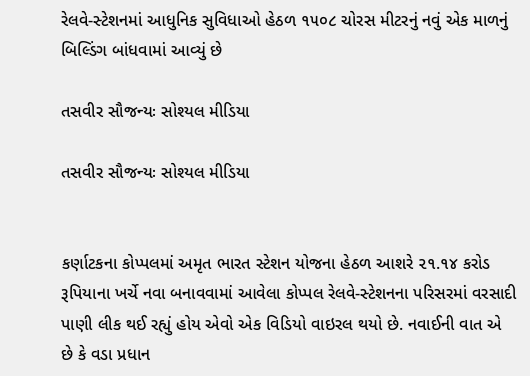રેલવે-સ્ટેશનમાં આધુનિક સુવિધાઓ હેઠળ ૧૫૦૮ ચોરસ મીટરનું નવું એક માળનું બિલ્ડિંગ બાંધવામાં આવ્યું છે

તસવીર સૌજન્યઃ સોશ્યલ મીડિયા

તસવીર સૌજન્યઃ સોશ્યલ મીડિયા


કર્ણાટકના કોપ્પલમાં અમૃત ભારત સ્ટેશન યોજના હેઠળ આશરે ૨૧.૧૪ કરોડ રૂપિયાના ખર્ચે નવા બનાવવામાં આવેલા કોપ્પલ રેલવે-સ્ટેશનના પરિસરમાં વરસાદી પાણી લીક થઈ રહ્યું હોય એવો એક વિડિયો વાઇરલ થયો છે. નવાઈની વાત એ છે કે વડા પ્રધાન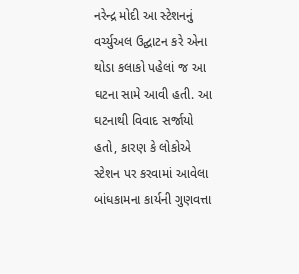નરેન્દ્ર મોદી આ સ્ટેશનનું વર્ચ્યુઅલ ઉદ્ઘાટન કરે એના થોડા કલાકો પહેલાં જ આ ઘટના સામે આવી હતી. આ ઘટનાથી વિવાદ સર્જાયો હતો, કારણ કે લોકોએ સ્ટેશન પર કરવામાં આવેલા બાંધકામના કાર્યની ગુણવત્તા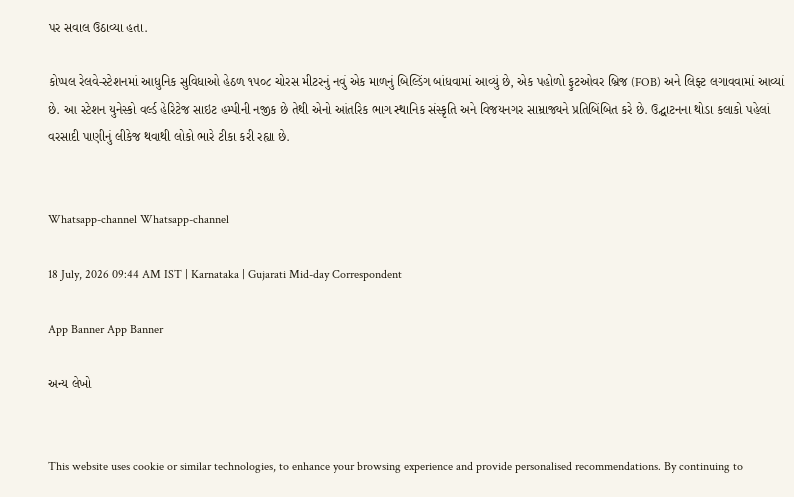પર સવાલ ઉઠાવ્યા હતા.

કોપ્પલ રેલવે-સ્ટેશનમાં આધુનિક સુવિધાઓ હેઠળ ૧૫૦૮ ચોરસ મીટરનું નવું એક માળનું બિલ્ડિંગ બાંધવામાં આવ્યું છે, એક પહોળો ફુટઓવર બ્રિજ (FOB) અને લિફ્ટ લગાવવામાં આવ્યાં છે. આ સ્ટેશન યુનેસ્કો વર્લ્ડ હેરિટેજ સાઇટ હમ્પીની નજીક છે તેથી એનો આંતરિક ભાગ સ્થાનિક સંસ્કૃતિ અને વિજયનગર સામ્રાજ્યને પ્રતિબિંબિત કરે છે. ઉદ્ઘાટનના થોડા કલાકો પહેલાં વરસાદી પાણીનું લીકેજ થવાથી લોકો ભારે ટીકા કરી રહ્યા છે.


Whatsapp-channel Whatsapp-channel

18 July, 2026 09:44 AM IST | Karnataka | Gujarati Mid-day Correspondent

App Banner App Banner

અન્ય લેખો


This website uses cookie or similar technologies, to enhance your browsing experience and provide personalised recommendations. By continuing to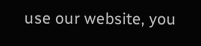use our website, you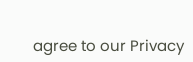agree to our Privacy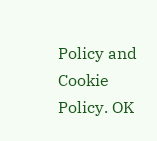Policy and Cookie Policy. OK